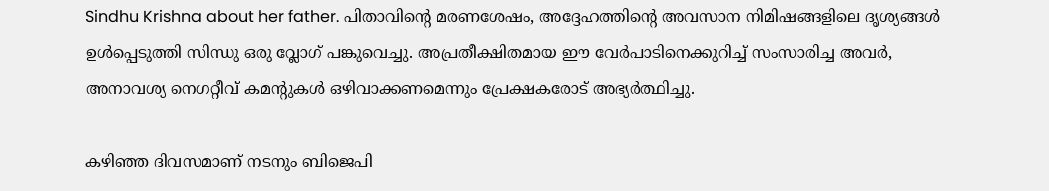Sindhu Krishna about her father. പിതാവിന്റെ മരണശേഷം, അദ്ദേഹത്തിന്റെ അവസാന നിമിഷങ്ങളിലെ ദൃശ്യങ്ങൾ ഉൾപ്പെടുത്തി സിന്ധു ഒരു വ്ലോഗ് പങ്കുവെച്ചു. അപ്രതീക്ഷിതമായ ഈ വേർപാടിനെക്കുറിച്ച് സംസാരിച്ച അവർ, അനാവശ്യ നെഗറ്റീവ് കമന്റുകൾ ഒഴിവാക്കണമെന്നും പ്രേക്ഷകരോട് അഭ്യർത്ഥിച്ചു.

കഴിഞ്ഞ ദിവസമാണ് നടനും ബിജെപി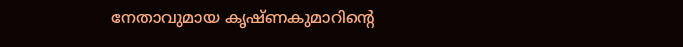നേതാവുമായ കൃഷ്ണകുമാറിന്റെ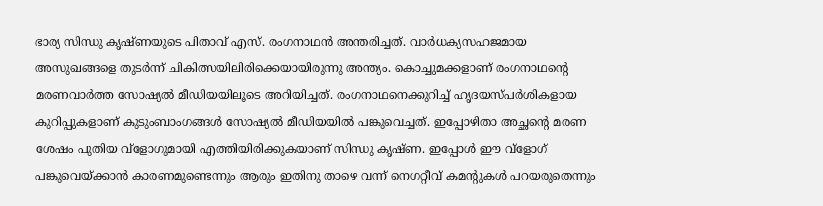ഭാര്യ സിന്ധു കൃഷ്ണയുടെ പിതാവ് എസ്. രംഗനാഥൻ അന്തരിച്ചത്. വാർധക്യസഹജമായ അസുഖങ്ങളെ തുടർന്ന് ചികിത്സയിലിരിക്കെയായിരുന്നു അന്ത്യം. കൊച്ചുമക്കളാണ് രംഗനാഥന്റെ മരണവാർത്ത സോഷ്യൽ മീഡിയയിലൂടെ അറിയിച്ചത്. രംഗനാഥനെക്കുറിച്ച് ഹൃദയസ്പർശികളായ കുറിപ്പുകളാണ് കുടുംബാംഗങ്ങൾ‌ സോഷ്യൽ മീഡിയയിൽ പങ്കുവെച്ചത്. ഇപ്പോഴിതാ അച്ഛന്റെ മരണ ശേഷം പുതിയ വ്ളോഗുമായി എത്തിയിരിക്കുകയാണ് സിന്ധു കൃഷ്ണ. ഇപ്പോൾ ഈ വ്ളോഗ് പങ്കുവെയ്ക്കാൻ കാരണമുണ്ടെന്നും ആരും ഇതിനു താഴെ വന്ന് നെഗറ്റീവ് കമന്റുകൾ പറയരുതെന്നും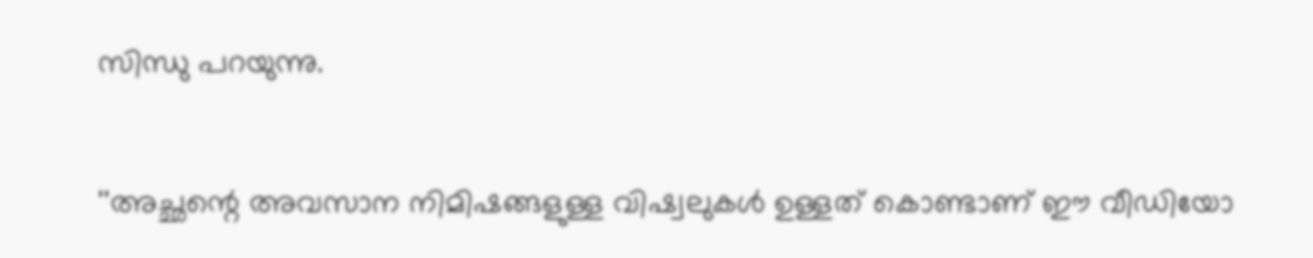സിന്ധു പറയുന്നു.

''അച്ഛന്റെ അവസാന നിമിഷങ്ങളുള്ള വിഷ്വലുകൾ ഉള്ളത് കൊണ്ടാണ് ഈ വീഡിയോ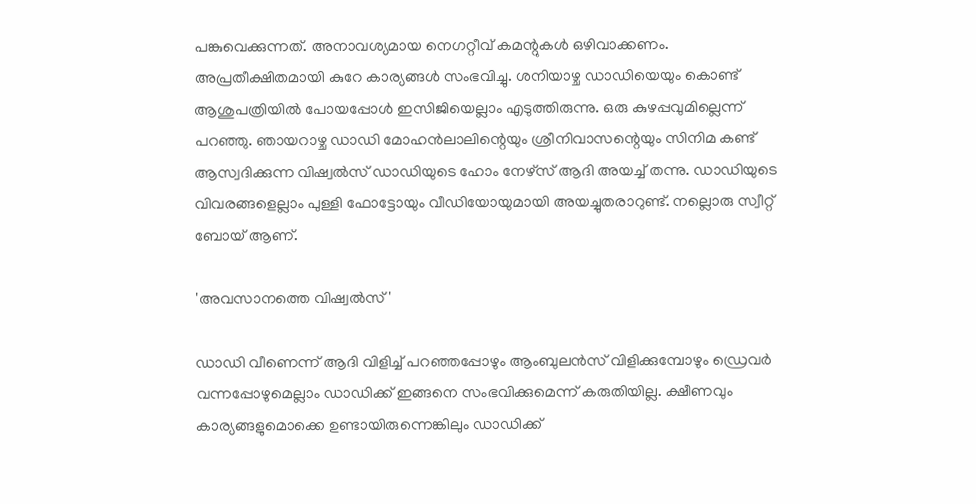പങ്കുവെക്കുന്നത്. അനാവശ്യമായ നെഗറ്റീവ് കമന്റുകൾ ഒഴിവാക്കണം. അപ്രതീക്ഷിതമായി കുറേ കാര്യങ്ങൾ സംഭവിച്ചു. ശനിയാഴ്ച ഡാഡിയെയും കൊണ്ട് ആശുപത്രിയിൽ പോയപ്പോൾ ഇസിജിയെല്ലാം എടുത്തിരുന്നു. ഒരു കുഴപ്പവുമില്ലെന്ന് പറഞ്ഞു. ഞായറാഴ്ച ഡാഡി മോഹൻലാലിന്റെയും ശ്രീനിവാസന്റെയും സിനിമ കണ്ട് ആസ്വദിക്കുന്ന വിഷ്വൽസ് ഡാഡിയുടെ ഹോം നേഴ്സ് ആദി അയച്ച് തന്നു. ഡാഡിയുടെ വിവരങ്ങളെല്ലാം പുള്ളി ഫോട്ടോയും വീഡിയോയുമായി അയച്ചുതരാറുണ്ട്. നല്ലൊരു സ്വീറ്റ് ബോയ് ആണ്.

'അവസാനത്തെ വിഷ്വൽസ്'

ഡാഡി വീണെന്ന് ആദി വിളിച്ച് പറഞ്ഞപ്പോഴും ആംബുലൻസ് വിളിക്കുമ്പോഴും ഡ്രെവർ വന്നപ്പോഴുമെല്ലാം ഡാഡിക്ക് ഇങ്ങനെ സംഭവിക്കുമെന്ന് കരുതിയില്ല. ക്ഷീണവും കാര്യങ്ങളുമൊക്കെ ഉണ്ടായിരുന്നെങ്കിലും ഡാഡിക്ക്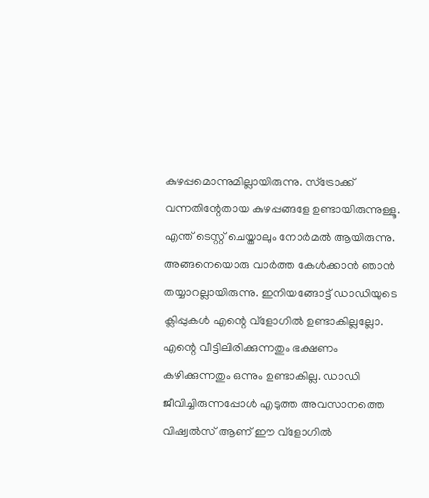കുഴപ്പമൊന്നുമില്ലായിരുന്നു. സ്ട്രോക്ക് വന്നതിന്റേതായ കുഴപ്പങ്ങളേ ഉണ്ടായിരുന്നുള്ളൂ. എന്ത് ടെസ്റ്റ് ചെയ്താലും നോർമൽ ആയിരുന്നു. അങ്ങനെയൊരു വാർത്ത കേൾക്കാൻ ഞാൻ‌ തയ്യാറല്ലായിരുന്നു. ഇനിയങ്ങോട്ട് ഡാഡിയുടെ ക്ലിപ്പുകൾ എന്റെ വ്ളോഗിൽ ഉണ്ടാകില്ലല്ലോ. എന്റെ വീട്ടിലിരിക്കുന്നതും ഭക്ഷണം കഴിക്കുന്നതും ഒന്നും ഉണ്ടാകില്ല. ഡാഡി ജീവിച്ചിരുന്നപ്പോൾ എടുത്ത അവസാനത്തെ വിഷ്വൽസ് ആണ് ഈ വ്ളോഗിൽ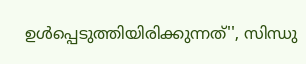ഉൾപ്പെടുത്തിയിരിക്കുന്നത്'', സിന്ധു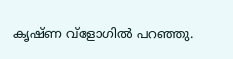കൃഷ്ണ വ്ളോഗിൽ പറഞ്ഞു.